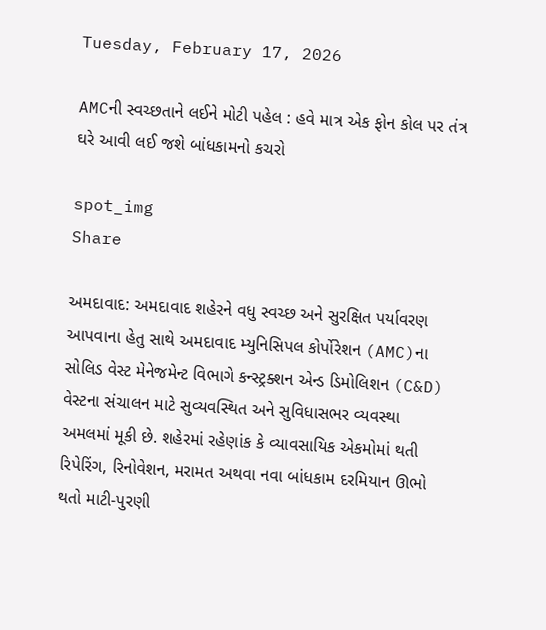Tuesday, February 17, 2026

AMCની સ્વચ્છતાને લઈને મોટી પહેલ : હવે માત્ર એક ફોન કોલ પર તંત્ર ઘરે આવી લઈ જશે બાંધકામનો કચરો

spot_img
Share

અમદાવાદ: અમદાવાદ શહેરને વધુ સ્વચ્છ અને સુરક્ષિત પર્યાવરણ આપવાના હેતુ સાથે અમદાવાદ મ્યુનિસિપલ કોર્પોરેશન (AMC)ના સોલિડ વેસ્ટ મેનેજમેન્ટ વિભાગે કન્સ્ટ્રક્શન એન્ડ ડિમોલિશન (C&D) વેસ્ટના સંચાલન માટે સુવ્યવસ્થિત અને સુવિધાસભર વ્યવસ્થા અમલમાં મૂકી છે. શહેરમાં રહેણાંક કે વ્યાવસાયિક એકમોમાં થતી રિપેરિંગ, રિનોવેશન, મરામત અથવા નવા બાંધકામ દરમિયાન ઊભો થતો માટી-પુરણી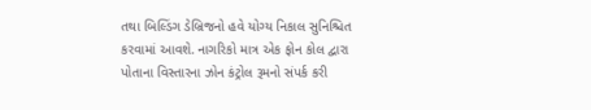તથા બિલ્ડિંગ ડેબ્રિજનો હવે યોગ્ય નિકાલ સુનિશ્ચિત કરવામાં આવશે. નાગરિકો માત્ર એક ફોન કોલ દ્વારા પોતાના વિસ્તારના ઝોન કંટ્રોલ રૂમનો સંપર્ક કરી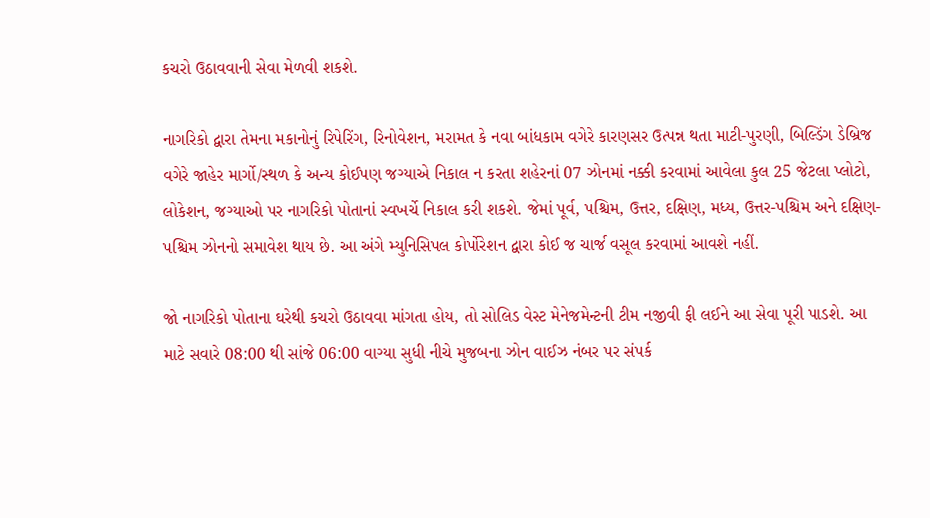કચરો ઉઠાવવાની સેવા મેળવી શકશે.

નાગરિકો દ્વારા તેમના મકાનોનું રિપેરિંગ, રિનોવેશન, મરામત કે નવા બાંધકામ વગેરે કારણસર ઉત્પન્ન થતા માટી-પુરણી, બિલ્ડિંગ ડેબ્રિજ વગેરે જાહેર માર્ગો/સ્થળ કે અન્ય કોઈપણ જગ્યાએ નિકાલ ન કરતા શહેરનાં 07 ઝોનમાં નક્કી કરવામાં આવેલા કુલ 25 જેટલા પ્લોટો, લોકેશન, જગ્યાઓ પર નાગરિકો પોતાનાં સ્વખર્ચે નિકાલ કરી શકશે. જેમાં પૂર્વ, પશ્ચિમ, ઉત્તર, દક્ષિણ, મધ્ય, ઉત્તર-પશ્ચિમ અને દક્ષિણ-પશ્ચિમ ઝોનનો સમાવેશ થાય છે. આ અંગે મ્યુનિસિપલ કોર્પોરેશન દ્વારા કોઈ જ ચાર્જ વસૂલ કરવામાં આવશે નહીં.

જો નાગરિકો પોતાના ઘરેથી કચરો ઉઠાવવા માંગતા હોય, તો સોલિડ વેસ્ટ મેનેજમેન્ટની ટીમ નજીવી ફી લઈને આ સેવા પૂરી પાડશે. આ માટે સવારે 08:00 થી સાંજે 06:00 વાગ્યા સુધી નીચે મુજબના ઝોન વાઈઝ નંબર પર સંપર્ક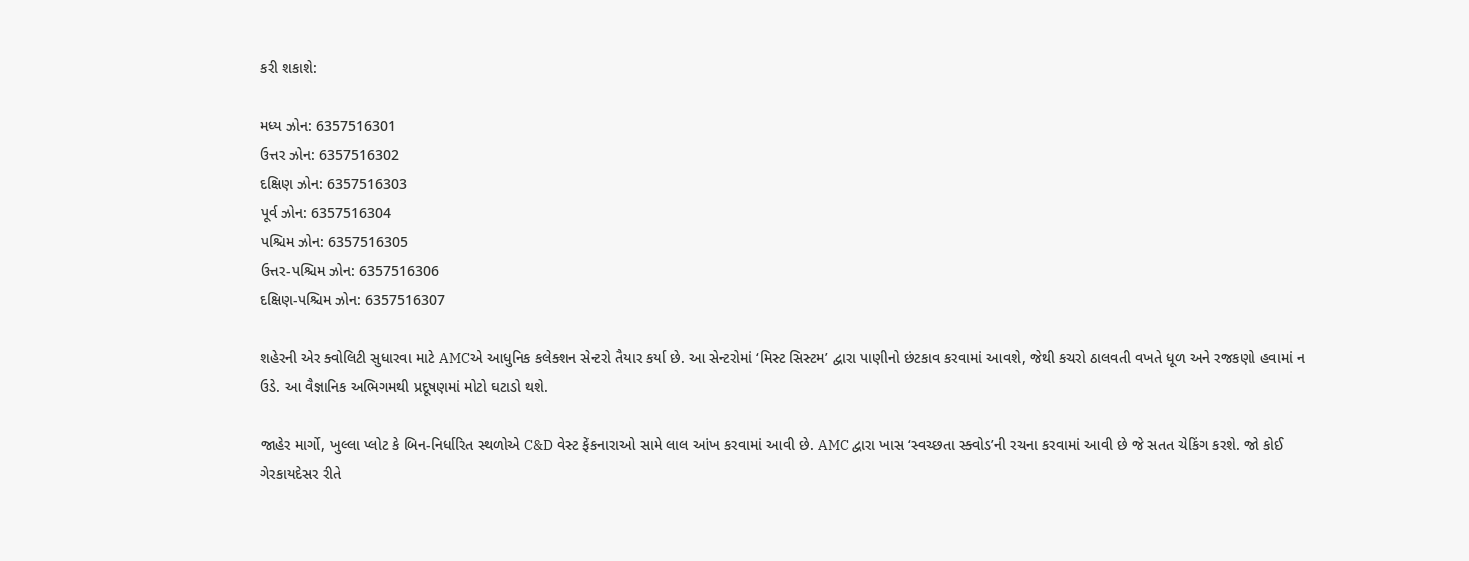કરી શકાશે:

મધ્ય ઝોન: 6357516301
ઉત્તર ઝોન: 6357516302
દક્ષિણ ઝોન: 6357516303
પૂર્વ ઝોન: 6357516304
પશ્ચિમ ઝોન: 6357516305
ઉત્તર-પશ્ચિમ ઝોન: 6357516306
દક્ષિણ-પશ્ચિમ ઝોન: 6357516307

શહેરની એર ક્વોલિટી સુધારવા માટે AMCએ આધુનિક કલેક્શન સેન્ટરો તૈયાર કર્યા છે. આ સેન્ટરોમાં ‘મિસ્ટ સિસ્ટમ’ દ્વારા પાણીનો છંટકાવ કરવામાં આવશે, જેથી કચરો ઠાલવતી વખતે ધૂળ અને રજકણો હવામાં ન ઉડે. આ વૈજ્ઞાનિક અભિગમથી પ્રદૂષણમાં મોટો ઘટાડો થશે.

જાહેર માર્ગો, ખુલ્લા પ્લોટ કે બિન-નિર્ધારિત સ્થળોએ C&D વેસ્ટ ફેંકનારાઓ સામે લાલ આંખ કરવામાં આવી છે. AMC દ્વારા ખાસ ‘સ્વચ્છતા સ્ક્વોડ’ની રચના કરવામાં આવી છે જે સતત ચેકિંગ કરશે. જો કોઈ ગેરકાયદેસર રીતે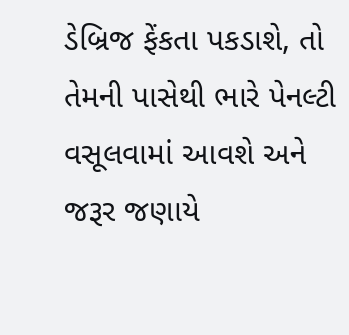ડેબ્રિજ ફેંકતા પકડાશે, તો તેમની પાસેથી ભારે પેનલ્ટી વસૂલવામાં આવશે અને જરૂર જણાયે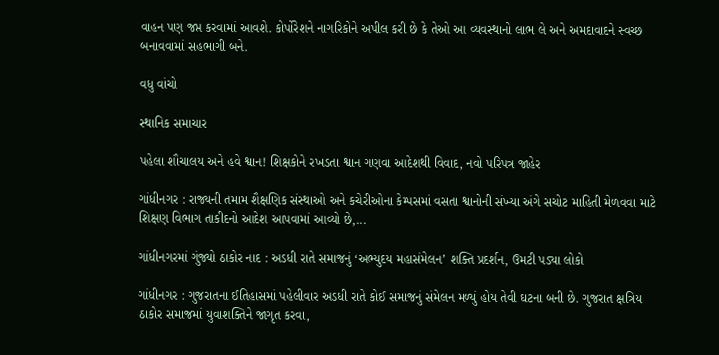વાહન પણ જપ્ત કરવામાં આવશે. કોર્પોરેશને નાગરિકોને અપીલ કરી છે કે તેઓ આ વ્યવસ્થાનો લાભ લે અને અમદાવાદને સ્વચ્છ બનાવવામાં સહભાગી બને.

વધુ વાંચો

સ્થાનિક સમાચાર

પહેલા શૌચાલય અને હવે શ્વાન! શિક્ષકોને રખડતા શ્વાન ગણવા આદેશથી વિવાદ, નવો પરિપત્ર જાહેર

ગાંધીનગર : રાજ્યની તમામ શૈક્ષણિક સંસ્થાઓ અને કચેરીઓના કેમ્પસમાં વસતા શ્વાનોની સંખ્યા અંગે સચોટ માહિતી મેળવવા માટે શિક્ષણ વિભાગ તાકીદનો આદેશ આપવામાં આવ્યો છે,...

ગાંધીનગરમાં ગુંજ્યો ઠાકોર નાદ : અડધી રાતે સમાજનું ‘અભ્યુદય મહાસંમેલન’ શક્તિ પ્રદર્શન, ઉમટી પડ્યા લોકો

ગાંધીનગર : ગુજરાતના ઈતિહાસમાં પહેલીવાર અડધી રાતે કોઈ સમાજનું સંમેલન મળ્યું હોય તેવી ઘટના બની છે. ગુજરાત ક્ષત્રિય ઠાકોર સમાજમાં યુવાશક્તિને જાગૃત કરવા,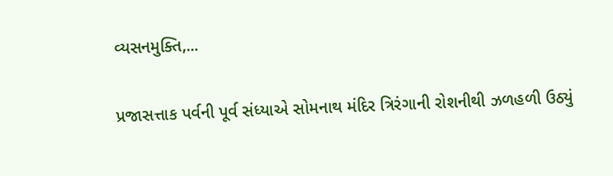વ્યસનમુક્તિ,...

પ્રજાસત્તાક પર્વની પૂર્વ સંધ્યાએ સોમનાથ મંદિર ત્રિરંગાની રોશનીથી ઝળહળી ઉઠ્યું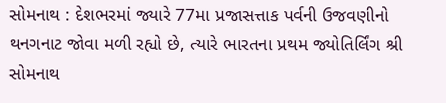સોમનાથ : દેશભરમાં જ્યારે 77મા પ્રજાસત્તાક પર્વની ઉજવણીનો થનગનાટ જોવા મળી રહ્યો છે, ત્યારે ભારતના પ્રથમ જ્યોતિર્લિંગ શ્રી સોમનાથ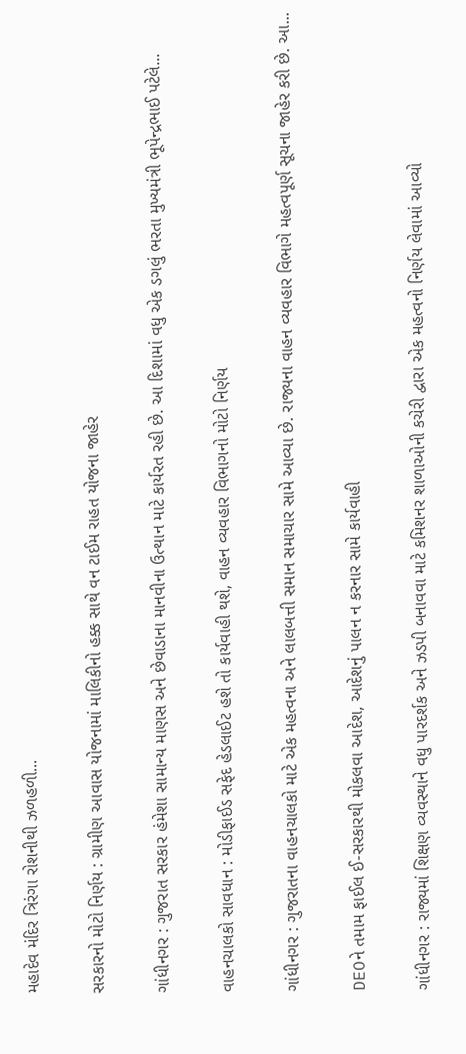મહાદેવ મંદિર ત્રિરંગા રોશનીથી ઝળહળી...

સરકારનો મોટો નિર્ણય : ગ્રામીણ આવાસ યોજનામાં માલિકીનો હક્ક સાથે વન ટાઈમ રાહત યોજના જાહેર

ગાંધીનગર : ગુજરાત સરકાર હંમેશા સામાન્ય માણસ અને છેવાડાના માનવીના ઉત્થાન માટે કાર્યરત રહી છે. આ દિશામાં વધુ એક ડગલું ભરતા મુખ્યમંત્રી ભૂપેન્દ્રભાઈ પટેલે...

વાહનચાલકો સાવધાન : મોડીફાઈડ સફેદ હેડલાઈટ હશે તો કાર્યવાહી થશે, વાહન વ્યવહાર વિભાગનો મોટો નિર્ણય

ગાંધીનગર : ગુજરાતના વાહનચાલકો માટે એક મહત્વના અને લાલબત્તી સમાન સમાચાર સામે આવ્યા છે. રાજ્યના વાહન વ્યવહાર વિભાગે મહત્વપૂર્ણ સૂચના જાહેર કરી છે. આ...

DEOને તમામ ફાઈલ ઈ-સરકારથી મોકલવા આદેશ, આદેશનું પાલન ન કરનાર સામે કાર્યવાહી

ગાંધીનગર : રાજ્યમાં શિક્ષણ વ્યવસ્થાને વધુ પારદર્શક અને ઝડપી બનાવવા માટે કમિશનર શાળાઓની કચેરી દ્વારા એક મહત્વનો નિર્ણય લેવામાં આવ્યો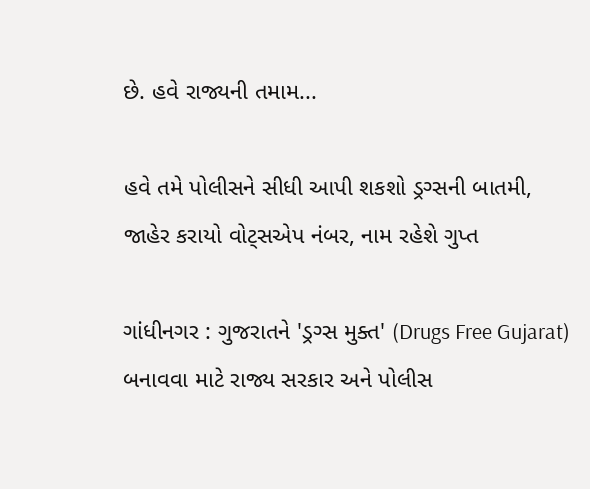છે. હવે રાજ્યની તમામ...

હવે તમે પોલીસને સીધી આપી શકશો ડ્રગ્સની બાતમી, જાહેર કરાયો વોટ્સએપ નંબર, નામ રહેશે ગુપ્ત

ગાંધીનગર : ગુજરાતને 'ડ્રગ્સ મુક્ત' (Drugs Free Gujarat) બનાવવા માટે રાજ્ય સરકાર અને પોલીસ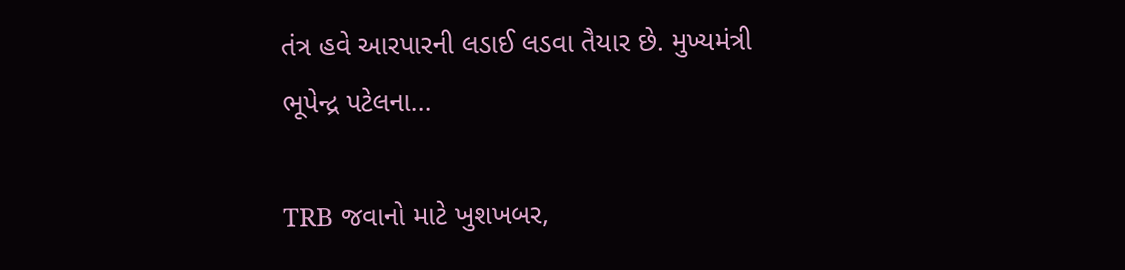તંત્ર હવે આરપારની લડાઈ લડવા તૈયાર છે. મુખ્યમંત્રી ભૂપેન્દ્ર પટેલના...

TRB જવાનો માટે ખુશખબર,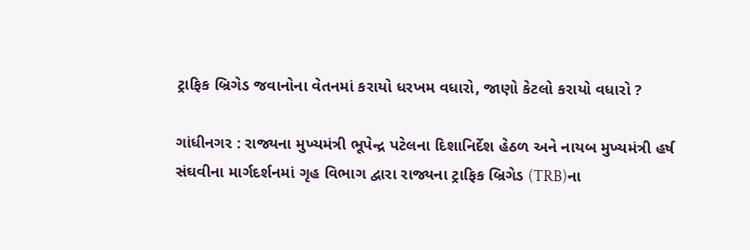ટ્રાફિક બ્રિગેડ જવાનોના વેતનમાં કરાયો ધરખમ વધારો, જાણો કેટલો કરાયો વધારો ?

ગાંધીનગર : રાજ્યના મુખ્યમંત્રી ભૂપેન્દ્ર પટેલના દિશાનિર્દેશ હેઠળ અને નાયબ મુખ્યમંત્રી હર્ષ સંઘવીના માર્ગદર્શનમાં ગૃહ વિભાગ દ્વારા રાજ્યના ટ્રાફિક બ્રિગેડ (TRB)ના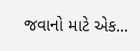જવાનો માટે એક...